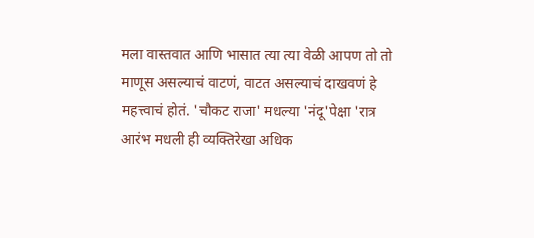मला वास्तवात आणि भासात त्या त्या वेळी आपण तो तो माणूस असल्याचं वाटणं, वाटत असल्याचं दाखवणं हे महत्त्वाचं होतं. 'चौकट राजा' मधल्या 'नंदू'पेक्षा 'रात्र आरंभ मधली ही व्यक्तिरेखा अधिक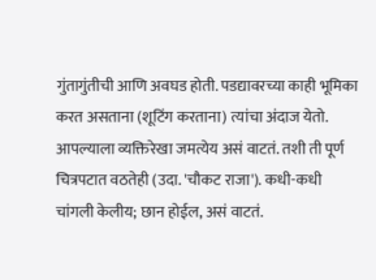गुंतागुंतीची आणि अवघड होती. पडद्यावरच्या काही भूमिका करत असताना (शूटिंग करताना) त्यांचा अंदाज येतो. आपल्याला व्यक्तिरेखा जमत्येय असं वाटतं. तशी ती पूर्ण चित्रपटात वठतेही (उदा. 'चौकट राजा'). कधी-कधी चांगली केलीय; छान होईल, असं वाटतं.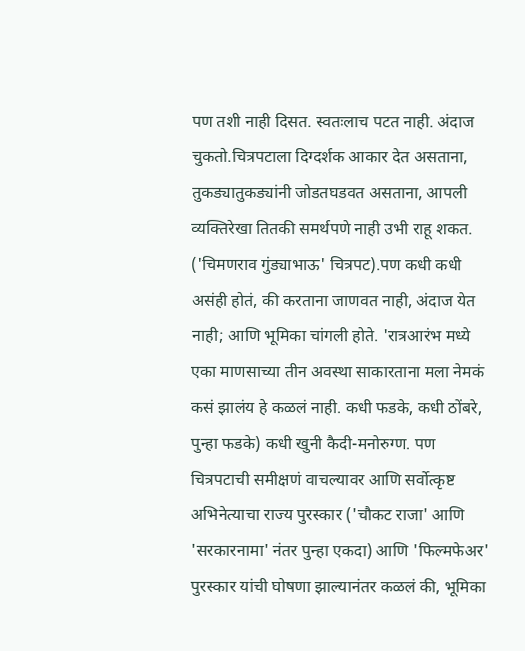पण तशी नाही दिसत. स्वतःलाच पटत नाही. अंदाज चुकतो.चित्रपटाला दिग्दर्शक आकार देत असताना, तुकड्यातुकड्यांनी जोडतघडवत असताना, आपली व्यक्तिरेखा तितकी समर्थपणे नाही उभी राहू शकत. ('चिमणराव गुंड्याभाऊ' चित्रपट).पण कधी कधी असंही होतं, की करताना जाणवत नाही, अंदाज येत नाही; आणि भूमिका चांगली होते. 'रात्रआरंभ मध्ये एका माणसाच्या तीन अवस्था साकारताना मला नेमकं कसं झालंय हे कळलं नाही. कधी फडके, कधी ठोंबरे, पुन्हा फडके) कधी खुनी कैदी-मनोरुग्ण. पण चित्रपटाची समीक्षणं वाचल्यावर आणि सर्वोत्कृष्ट अभिनेत्याचा राज्य पुरस्कार ('चौकट राजा' आणि 'सरकारनामा' नंतर पुन्हा एकदा) आणि 'फिल्मफेअर' पुरस्कार यांची घोषणा झाल्यानंतर कळलं की, भूमिका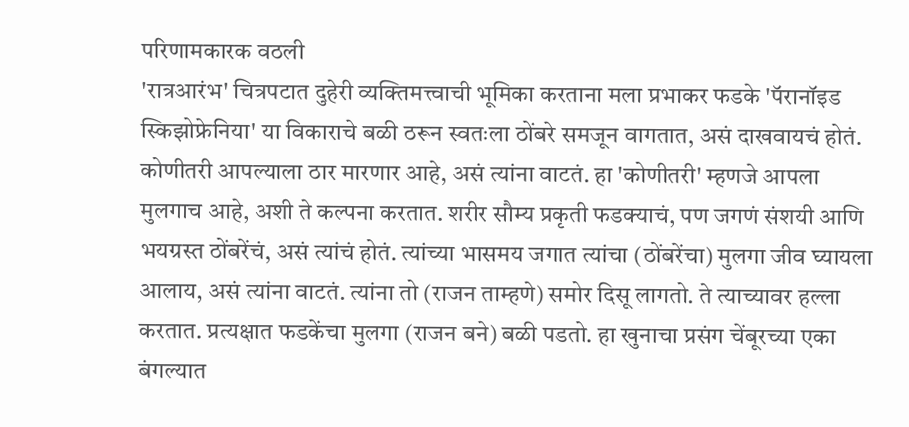परिणामकारक वठली
'रात्रआरंभ' चित्रपटात दुहेरी व्यक्तिमत्त्वाची भूमिका करताना मला प्रभाकर फडके 'पॅरानॉइड स्किझोफ्रेनिया' या विकाराचे बळी ठरून स्वतःला ठोंबरे समजून वागतात, असं दाखवायचं होतं. कोणीतरी आपल्याला ठार मारणार आहे, असं त्यांना वाटतं. हा 'कोणीतरी' म्हणजे आपला मुलगाच आहे, अशी ते कल्पना करतात. शरीर सौम्य प्रकृती फडक्याचं, पण जगणं संशयी आणि भयग्रस्त ठोंबरेंचं, असं त्यांचं होतं. त्यांच्या भासमय जगात त्यांचा (ठोंबरेंचा) मुलगा जीव घ्यायला आलाय, असं त्यांना वाटतं. त्यांना तो (राजन ताम्हणे) समोर दिसू लागतो. ते त्याच्यावर हल्ला करतात. प्रत्यक्षात फडकेंचा मुलगा (राजन बने) बळी पडतो. हा खुनाचा प्रसंग चेंबूरच्या एका बंगल्यात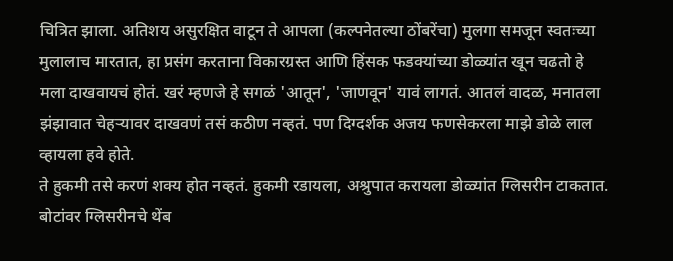चित्रित झाला. अतिशय असुरक्षित वाटून ते आपला (कल्पनेतल्या ठोंबरेंचा) मुलगा समजून स्वतःच्या मुलालाच मारतात, हा प्रसंग करताना विकारग्रस्त आणि हिंसक फडक्यांच्या डोळ्यांत खून चढतो हे मला दाखवायचं होतं. खरं म्हणजे हे सगळं 'आतून', 'जाणवून' यावं लागतं. आतलं वादळ, मनातला झंझावात चेहऱ्यावर दाखवणं तसं कठीण नव्हतं. पण दिग्दर्शक अजय फणसेकरला माझे डोळे लाल व्हायला हवे होते.
ते हुकमी तसे करणं शक्य होत नव्हतं. हुकमी रडायला, अश्रुपात करायला डोळ्यांत ग्लिसरीन टाकतात. बोटांवर ग्लिसरीनचे थेंब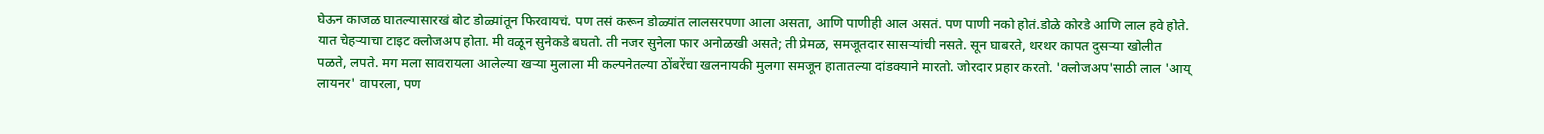घेऊन काजळ घातल्यासारखं बोट डोळ्यांतून फिरवायचं. पण तसं करून डोळ्यांत लालसरपणा आला असता, आणि पाणीही आल असतं. पण पाणी नको होतं.डोळे कोरडे आणि लाल हवे होते. यात चेहऱ्याचा टाइट क्लोजअप होता. मी वळून सुनेकडे बघतो. ती नजर सुनेला फार अनोळखी असते; ती प्रेमळ, समजूतदार सासऱ्यांची नसते. सून घाबरते, थरथर कापत दुसऱ्या खोलीत पळते, लपते. मग मला सावरायला आलेल्या खऱ्या मुलाला मी कल्पनेतल्या ठोंबरेंचा खलनायकी मुलगा समजून हातातल्या दांडक्याने मारतो. जोरदार प्रहार करतो. 'क्लोजअप'साठी लाल 'आय् लायनर' वापरला, पण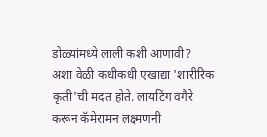डोळ्यांमध्ये लाली कशी आणावी? अशा वेळी कधीकधी एखाद्या 'शारीरिक कृती'ची मदत होते. लायटिंग वगैरे करून कॅमेरामन लक्ष्मणनी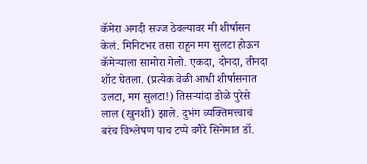कॅमेरा अगदी सज्ज ठेवल्यावर मी शीर्षासन केलं. मिनिटभर तसा राहून मग सुलटा होऊन कॅमेऱ्याला सामोरा गेलो. एकदा, दोनदा, तीनदा शॉट घेतला. (प्रत्येक वेळी आधी शीर्षासनात उलटा, मग सुलटा!) तिसऱ्यांदा डोळे पुरेसे लाल (खुनशी) झाले. दुभंग व्यक्तिमत्त्वाचं बरंच विश्लेषण पाच टप्पे वगैरे सिनेमात डॉ.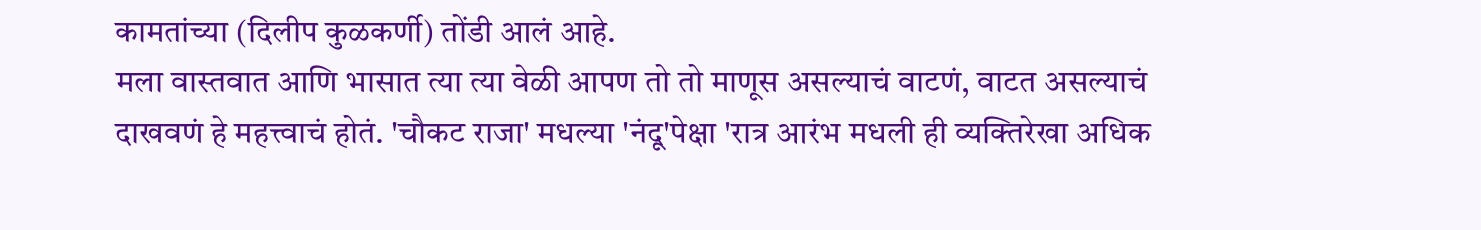कामतांच्या (दिलीप कुळकर्णी) तोंडी आलं आहे.
मला वास्तवात आणि भासात त्या त्या वेळी आपण तो तो माणूस असल्याचं वाटणं, वाटत असल्याचं दाखवणं हे महत्त्वाचं होतं. 'चौकट राजा' मधल्या 'नंदू'पेक्षा 'रात्र आरंभ मधली ही व्यक्तिरेखा अधिक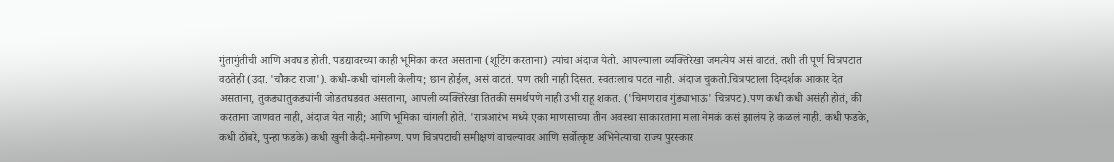गुंतागुंतीची आणि अवघड होती. पडद्यावरच्या काही भूमिका करत असताना (शूटिंग करताना) त्यांचा अंदाज येतो. आपल्याला व्यक्तिरेखा जमत्येय असं वाटतं. तशी ती पूर्ण चित्रपटात वठतेही (उदा. 'चौकट राजा'). कधी-कधी चांगली केलीय; छान होईल, असं वाटतं. पण तशी नाही दिसत. स्वतःलाच पटत नाही. अंदाज चुकतो.चित्रपटाला दिग्दर्शक आकार देत असताना, तुकड्यातुकड्यांनी जोडतघडवत असताना, आपली व्यक्तिरेखा तितकी समर्थपणे नाही उभी राहू शकत. ('चिमणराव गुंड्याभाऊ' चित्रपट).पण कधी कधी असंही होतं, की करताना जाणवत नाही, अंदाज येत नाही; आणि भूमिका चांगली होते. 'रात्रआरंभ मध्ये एका माणसाच्या तीन अवस्था साकारताना मला नेमकं कसं झालंय हे कळलं नाही. कधी फडके, कधी ठोंबरे, पुन्हा फडके) कधी खुनी कैदी-मनोरुग्ण. पण चित्रपटाची समीक्षणं वाचल्यावर आणि सर्वोत्कृष्ट अभिनेत्याचा राज्य पुरस्कार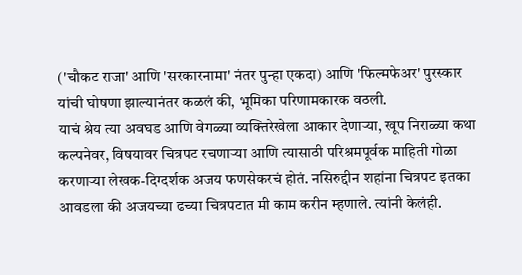('चौकट राजा' आणि 'सरकारनामा' नंतर पुन्हा एकदा) आणि 'फिल्मफेअर' पुरस्कार यांची घोषणा झाल्यानंतर कळलं की, भूमिका परिणामकारक वठली.
याचं श्रेय त्या अवघड आणि वेगळ्या व्यक्तिरेखेला आकार देणाऱ्या, खूप निराळ्या कथा कल्पनेवर, विषयावर चित्रपट रचणाऱ्या आणि त्यासाठी परिश्रमपूर्वक माहिती गोळा करणाऱ्या लेखक-दिग्दर्शक अजय फणसेकरचं होतं. नसिरुद्दीन शहांना चित्रपट इतका आवडला की अजयच्या ढच्या चित्रपटात मी काम करीन म्हणाले. त्यांनी केलंही.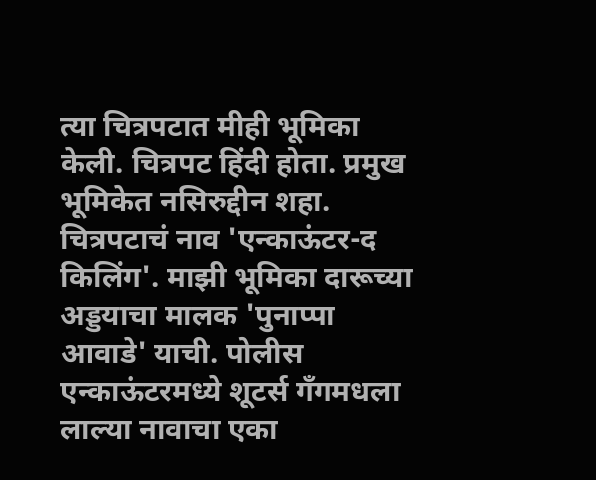त्या चित्रपटात मीही भूमिका केली. चित्रपट हिंदी होता. प्रमुख भूमिकेत नसिरुद्दीन शहा. चित्रपटाचं नाव 'एन्काऊंटर-द किलिंग'. माझी भूमिका दारूच्या अड्डयाचा मालक 'पुनाप्पा आवाडे' याची. पोलीस एन्काऊंटरमध्ये शूटर्स गँगमधला लाल्या नावाचा एका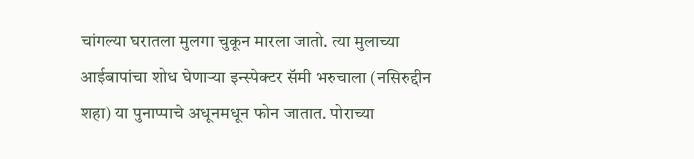चांगल्या घरातला मुलगा चुकून मारला जातो. त्या मुलाच्या आईबापांचा शोध घेणाऱ्या इन्स्पेक्टर सॅमी भरुचाला (नसिरुद्दीन शहा) या पुनाप्पाचे अधूनमधून फोन जातात. पोराच्या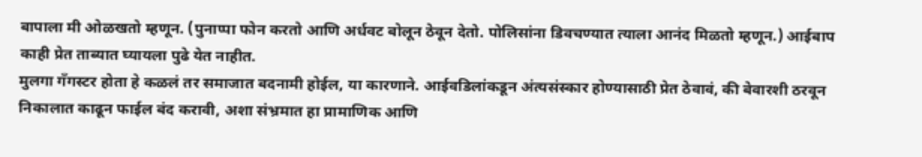बापाला मी ओळखतो म्हणून. (पुनाप्पा फोन करतो आणि अर्धवट बोलून ठेवून देतो. पोलिसांना डिवचण्यात त्याला आनंद मिळतो म्हणून.) आईबाप काही प्रेत ताब्यात घ्यायला पुढे येत नाहीत.
मुलगा गँगस्टर होता हे कळलं तर समाजात बदनामी होईल, या कारणाने. आईवडिलांकडून अंत्यसंस्कार होण्यासाठी प्रेत ठेवावं, की बेवारशी ठरवून निकालात काढून फाईल बंद करावी, अशा संभ्रमात हा प्रामाणिक आणि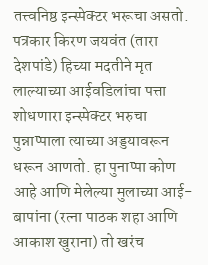तत्त्वनिष्ठ इन्स्पेक्टर भरूचा असतो. पत्रकार किरण जयवंत (तारा देशपांडे) हिच्या मदतीने मृत लाल्याच्या आईवडिलांचा पत्ता शोधणारा इन्स्पेक्टर भरुचा पुन्नाप्पाला त्याच्या अड्डयावरून धरून आणतो. हा पुनाप्पा कोण आहे आणि मेलेल्या मुलाच्या आई-बापांना (रत्ना पाठक शहा आणि आकाश खुराना) तो खरंच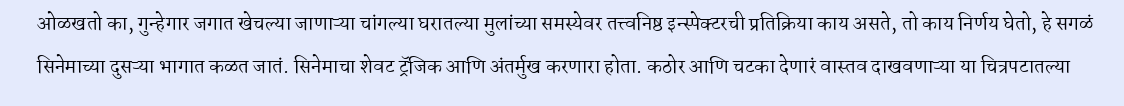ओळखतो का, गुन्हेगार जगात खेचल्या जाणाऱ्या चांगल्या घरातल्या मुलांच्या समस्येवर तत्त्वनिष्ठ इन्स्पेक्टरची प्रतिक्रिया काय असते, तो काय निर्णय घेतो, हे सगळं सिनेमाच्या दुसऱ्या भागात कळत जातं. सिनेमाचा शेवट ट्रॅजिक आणि अंतर्मुख करणारा होता. कठोर आणि चटका देणारं वास्तव दाखवणाऱ्या या चित्रपटातल्या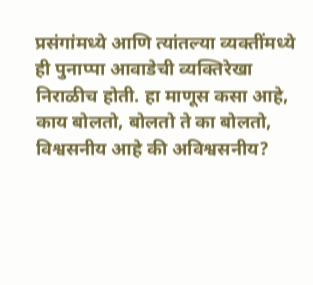प्रसंगांमध्ये आणि त्यांतल्या व्यक्तींमध्ये ही पुनाप्पा आवाडेची व्यक्तिरेखा निराळीच होती. हा माणूस कसा आहे, काय बोलतो, बोलतो ते का बोलतो, विश्वसनीय आहे की अविश्वसनीय?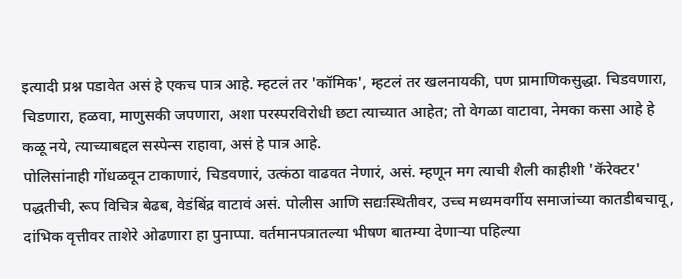इत्यादी प्रश्न पडावेत असं हे एकच पात्र आहे. म्हटलं तर 'कॉमिक', म्हटलं तर खलनायकी, पण प्रामाणिकसुद्धा. चिडवणारा, चिडणारा, हळवा, माणुसकी जपणारा, अशा परस्परविरोधी छटा त्याच्यात आहेत; तो वेगळा वाटावा, नेमका कसा आहे हे कळू नये, त्याच्याबद्दल सस्पेन्स राहावा, असं हे पात्र आहे.
पोलिसांनाही गोंधळवून टाकाणारं, चिडवणारं, उत्कंठा वाढवत नेणारं, असं. म्हणून मग त्याची शैली काहीशी 'कॅरेक्टर' पद्धतीची, रूप विचित्र बेढब, वेडंबिंद्र वाटावं असं. पोलीस आणि सद्यःस्थितीवर, उच्च मध्यमवर्गीय समाजांच्या कातडीबचावू, दांभिक वृत्तीवर ताशेरे ओढणारा हा पुनाप्पा. वर्तमानपत्रातल्या भीषण बातम्या देणाऱ्या पहिल्या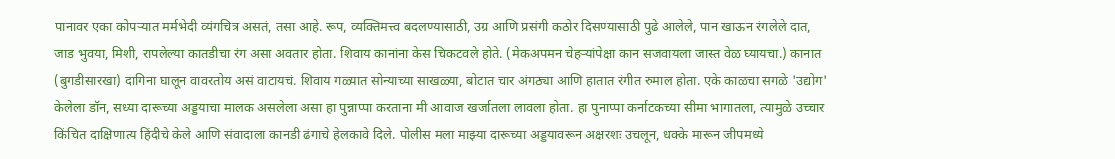पानावर एका कोपऱ्यात मर्मभेदी व्यंगचित्र असतं, तसा आहे. रूप, व्यक्तिमत्त्व बदलण्यासाठी, उग्र आणि प्रसंगी कठोर दिसण्यासाठी पुढे आलेले, पान खाऊन रंगलेले दात, जाड भुवया, मिशी, रापलेल्या कातडीचा रंग असा अवतार होता. शिवाय कानांना केस चिकटवले होते. (मेकअपमन चेहऱ्यांपेक्षा कान सजवायला जास्त वेळ घ्यायचा.) कानात (बुगडीसारखा) दागिना घालून वावरतोय असं वाटायचं. शिवाय गळ्यात सोन्याच्या साखळ्या, बोटात चार अंगठ्या आणि हातात रंगीत रुमाल होता. एके काळचा सगळे 'उद्योग' केलेला डॉन, सध्या दारूच्या अड्डयाचा मालक असलेला असा हा पुन्नाप्पा करताना मी आवाज खर्जातला लावला होता. हा पुनाप्पा कर्नाटकच्या सीमा भागातला, त्यामुळे उच्चार किंचित दाक्षिणात्य हिंदीचे केले आणि संवादाला कानडी ढंगाचे हेलकावे दिले. पोलीस मला माझ्या दारूच्या अड्डयावरून अक्षरशः उचलून, धक्के मारून जीपमध्ये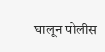घालून पोलीस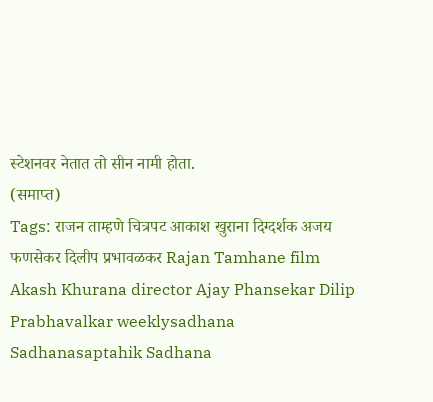स्टेशनवर नेतात तो सीन नामी होता.
(समाप्त)
Tags: राजन ताम्हणे चित्रपट आकाश खुराना दिग्दर्शक अजय फणसेकर दिलीप प्रभावळकर Rajan Tamhane film Akash Khurana director Ajay Phansekar Dilip Prabhavalkar weeklysadhana Sadhanasaptahik Sadhana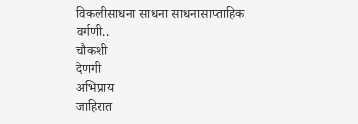विकलीसाधना साधना साधनासाप्ताहिक
वर्गणी..
चौकशी
देणगी
अभिप्राय
जाहिरात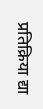प्रतिक्रिया द्या